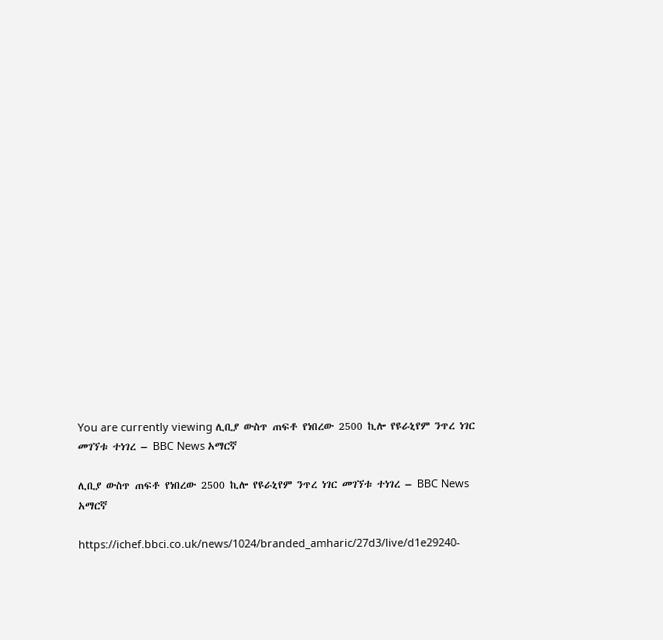You are currently viewing ሊቢያ ውስጥ ጠፍቶ የነበረው 2500 ኪሎ የዩራኒየም ንጥረ ነገር መገኘቱ ተነገረ – BBC News አማርኛ

ሊቢያ ውስጥ ጠፍቶ የነበረው 2500 ኪሎ የዩራኒየም ንጥረ ነገር መገኘቱ ተነገረ – BBC News አማርኛ

https://ichef.bbci.co.uk/news/1024/branded_amharic/27d3/live/d1e29240-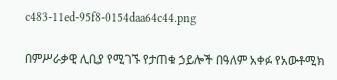c483-11ed-95f8-0154daa64c44.png

በምሥራቃዊ ሊቢያ የሚገኙ የታጠቁ ኃይሎች በዓለም አቀፉ የአውቶሚክ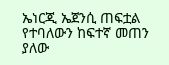ኤነርጂ ኤጀንሲ ጠፍቷል የተባለውን ከፍተኛ መጠን ያለው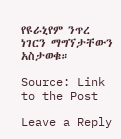የዩራኒየም ንጥረ ነገርን ማግኘታቸውን አስታወቁ።

Source: Link to the Post

Leave a Reply